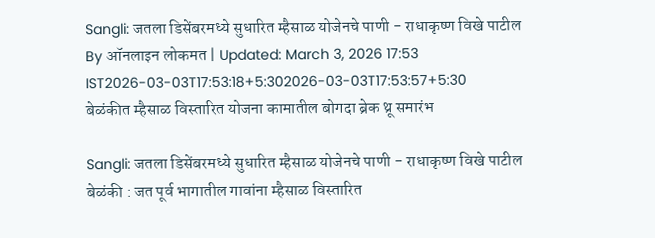Sangli: जतला डिसेंबरमध्ये सुधारित म्हैसाळ योजेनचे पाणी - राधाकृष्ण विखे पाटील
By ऑनलाइन लोकमत | Updated: March 3, 2026 17:53 IST2026-03-03T17:53:18+5:302026-03-03T17:53:57+5:30
बेळंकीत म्हैसाळ विस्तारित योजना कामातील बोगदा ब्रेक थ्रू समारंभ

Sangli: जतला डिसेंबरमध्ये सुधारित म्हैसाळ योजेनचे पाणी - राधाकृष्ण विखे पाटील
बेळंकी : जत पूर्व भागातील गावांना म्हैसाळ विस्तारित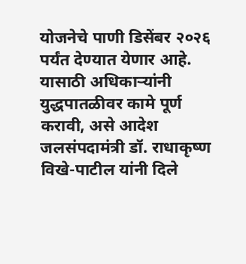योजनेचे पाणी डिसेंबर २०२६ पर्यंत देण्यात येणार आहे. यासाठी अधिकाऱ्यांनी युद्धपातळीवर कामे पूर्ण करावी, असे आदेश जलसंपदामंत्री डॉ. राधाकृष्ण विखे-पाटील यांनी दिले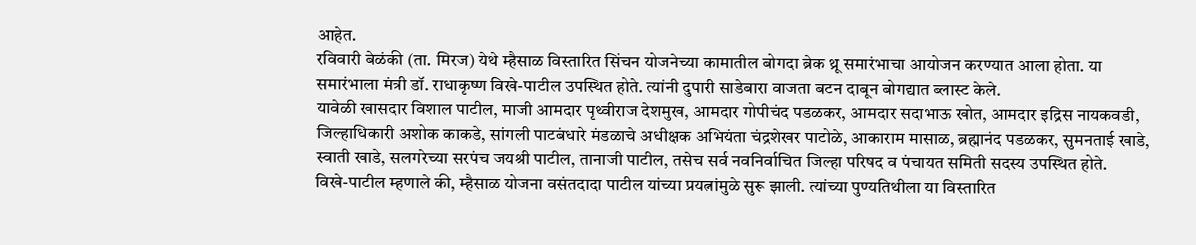आहेत.
रविवारी बेळंकी (ता. मिरज) येथे म्हैसाळ विस्तारित सिंचन योजनेच्या कामातील बोगदा ब्रेक थ्रू समारंभाचा आयोजन करण्यात आला होता. या समारंभाला मंत्री डॉ. राधाकृष्ण विखे-पाटील उपस्थित होते. त्यांनी दुपारी साडेबारा वाजता बटन दाबून बोगद्यात ब्लास्ट केले.
यावेळी खासदार विशाल पाटील, माजी आमदार पृथ्वीराज देशमुख, आमदार गोपीचंद पडळकर, आमदार सदाभाऊ खोत, आमदार इद्रिस नायकवडी, जिल्हाधिकारी अशोक काकडे, सांगली पाटबंधारे मंडळाचे अधीक्षक अभियंता चंद्रशेखर पाटोळे, आकाराम मासाळ, ब्रह्मानंद पडळकर, सुमनताई खाडे, स्वाती खाडे, सलगरेच्या सरपंच जयश्री पाटील, तानाजी पाटील, तसेच सर्व नवनिर्वाचित जिल्हा परिषद व पंचायत समिती सदस्य उपस्थित होते.
विखे-पाटील म्हणाले की, म्हैसाळ योजना वसंतदादा पाटील यांच्या प्रयत्नांमुळे सुरू झाली. त्यांच्या पुण्यतिथीला या विस्तारित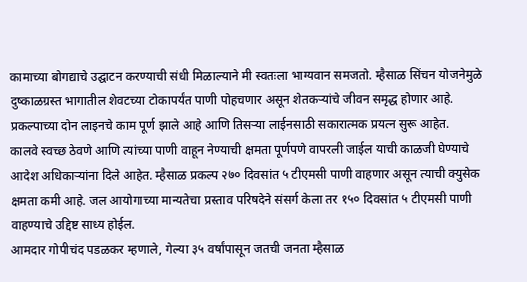कामाच्या बोगद्याचे उद्घाटन करण्याची संधी मिळाल्याने मी स्वतःला भाग्यवान समजतो. म्हैसाळ सिंचन योजनेमुळे दुष्काळग्रस्त भागातील शेवटच्या टोकापर्यंत पाणी पोहचणार असून शेतकऱ्यांचे जीवन समृद्ध होणार आहे. प्रकल्पाच्या दोन लाइनचे काम पूर्ण झाले आहे आणि तिसऱ्या लाईनसाठी सकारात्मक प्रयत्न सुरू आहेत.
कालवे स्वच्छ ठेवणे आणि त्यांच्या पाणी वाहून नेण्याची क्षमता पूर्णपणे वापरली जाईल याची काळजी घेण्याचे आदेश अधिकाऱ्यांना दिले आहेत. म्हैसाळ प्रकल्प २७० दिवसांत ५ टीएमसी पाणी वाहणार असून त्याची क्युसेक क्षमता कमी आहे. जल आयोगाच्या मान्यतेचा प्रस्ताव परिषदेने संसर्ग केला तर १५० दिवसांत ५ टीएमसी पाणी वाहण्याचे उद्दिष्ट साध्य होईल.
आमदार गोपीचंद पडळकर म्हणाले, गेल्या ३५ वर्षांपासून जतची जनता म्हैसाळ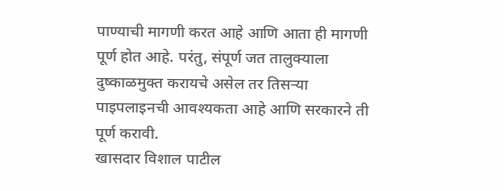पाण्याची मागणी करत आहे आणि आता ही मागणी पूर्ण होत आहे. परंतु, संपूर्ण जत तालुक्याला दुष्काळमुक्त करायचे असेल तर तिसऱ्या पाइपलाइनची आवश्यकता आहे आणि सरकारने ती पूर्ण करावी.
खासदार विशाल पाटील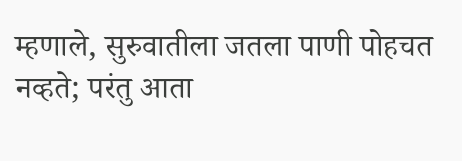म्हणाले, सुरुवातीला जतला पाणी पोहचत नव्हते; परंतु आता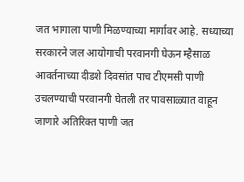जत भागाला पाणी मिळण्याच्या मार्गावर आहे. सध्याच्या सरकारने जल आयोगाची परवानगी घेऊन म्हैसाळ आवर्तनाच्या दीडशे दिवसांत पाच टीएमसी पाणी उचलण्याची परवानगी घेतली तर पावसाळ्यात वाहून जाणारे अतिरिक्त पाणी जत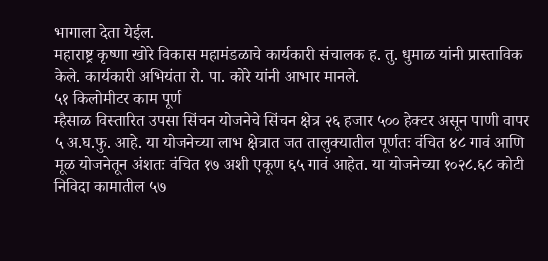भागाला देता येईल.
महाराष्ट्र कृष्णा खोरे विकास महामंडळाचे कार्यकारी संचालक ह. तु. धुमाळ यांनी प्रास्ताविक केले. कार्यकारी अभियंता रो. पा. कोरे यांनी आभार मानले.
५१ किलोमीटर काम पूर्ण
म्हैसाळ विस्तारित उपसा सिंचन योजनेचे सिंचन क्षेत्र २६ हजार ५०० हेक्टर असून पाणी वापर ५ अ.घ.फु. आहे. या योजनेच्या लाभ क्षेत्रात जत तालुक्यातील पूर्णतः वंचित ४८ गावं आणि मूळ योजनेतून अंशतः वंचित १७ अशी एकूण ६५ गावं आहेत. या योजनेच्या १०२८.६८ कोटी निविदा कामातील ५७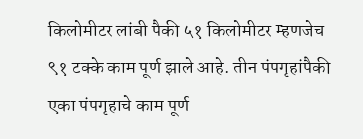किलोमीटर लांबी पैकी ५१ किलोमीटर म्हणजेच ९१ टक्के काम पूर्ण झाले आहे. तीन पंपगृहांपैकी एका पंपगृहाचे काम पूर्ण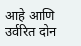आहे आणि उर्वरित दोन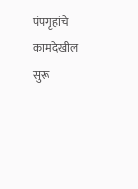पंपगृहांचे कामदेखील सुरू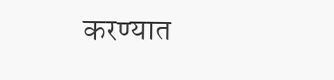करण्यात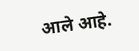आले आहे.